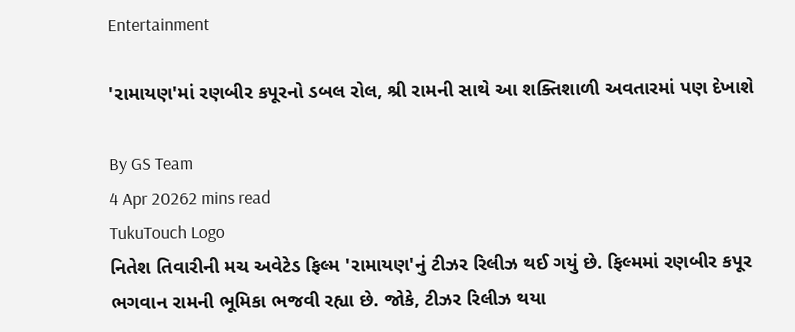Entertainment

'રામાયણ'માં રણબીર કપૂરનો ડબલ રોલ, શ્રી રામની સાથે આ શક્તિશાળી અવતારમાં પણ દેખાશે

By GS Team
4 Apr 20262 mins read
TukuTouch Logo
નિતેશ તિવારીની મચ અવેટેડ ફિલ્મ 'રામાયણ'નું ટીઝર રિલીઝ થઈ ગયું છે. ફિલ્મમાં રણબીર કપૂર ભગવાન રામની ભૂમિકા ભજવી રહ્યા છે. જોકે, ટીઝર રિલીઝ થયા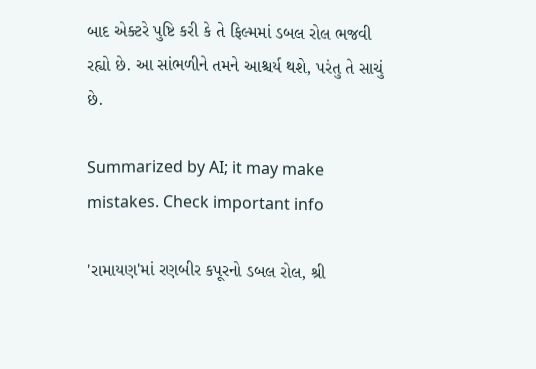બાદ એક્ટરે પુષ્ટિ કરી કે તે ફિલ્મમાં ડબલ રોલ ભજવી રહ્યો છે. આ સાંભળીને તમને આશ્ચર્ય થશે, પરંતુ તે સાચું છે.

Summarized by AI; it may make mistakes. Check important info

'રામાયણ'માં રણબીર કપૂરનો ડબલ રોલ, શ્રી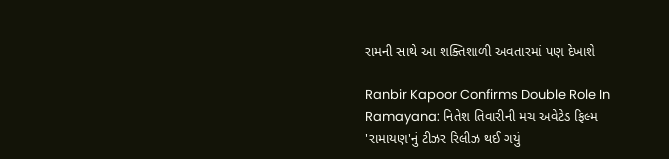રામની સાથે આ શક્તિશાળી અવતારમાં પણ દેખાશે

Ranbir Kapoor Confirms Double Role In Ramayana: નિતેશ તિવારીની મચ અવેટેડ ફિલ્મ 'રામાયણ'નું ટીઝર રિલીઝ થઈ ગયું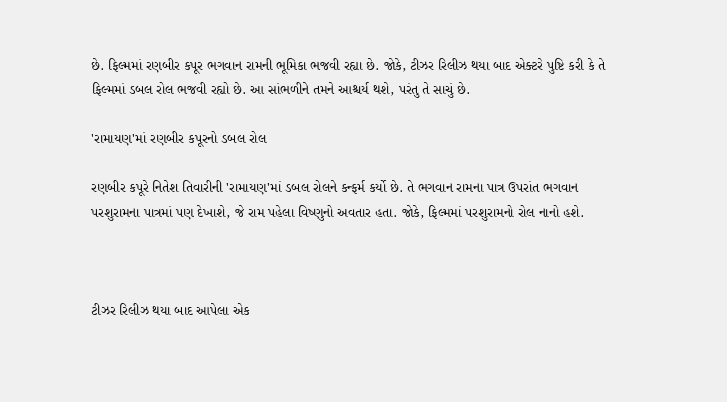છે. ફિલ્મમાં રણબીર કપૂર ભગવાન રામની ભૂમિકા ભજવી રહ્યા છે. જોકે, ટીઝર રિલીઝ થયા બાદ એક્ટરે પુષ્ટિ કરી કે તે ફિલ્મમાં ડબલ રોલ ભજવી રહ્યો છે. આ સાંભળીને તમને આશ્ચર્ય થશે, પરંતુ તે સાચું છે.

'રામાયણ'માં રણબીર કપૂરનો ડબલ રોલ

રણબીર કપૂરે નિતેશ તિવારીની 'રામાયણ'માં ડબલ રોલને કન્ફર્મ કર્યો છે. તે ભગવાન રામના પાત્ર ઉપરાંત ભગવાન પરશુરામના પાત્રમાં પણ દેખાશે, જે રામ પહેલા વિષ્ણુનો અવતાર હતા. જોકે, ફિલ્મમાં પરશુરામનો રોલ નાનો હશે.



ટીઝર રિલીઝ થયા બાદ આપેલા એક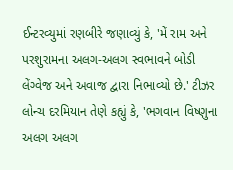ઈન્ટરવ્યુમાં રણબીરે જણાવ્યું કે, 'મેં રામ અને પરશુરામના અલગ-અલગ સ્વભાવને બોડી લેંગ્વેજ અને અવાજ દ્વારા નિભાવ્યો છે.' ટીઝર લોન્ચ દરમિયાન તેણે કહ્યું કે, 'ભગવાન વિષ્ણુના અલગ અલગ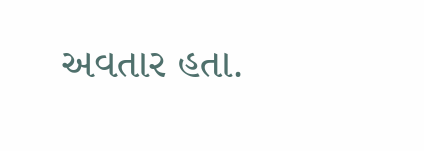અવતાર હતા.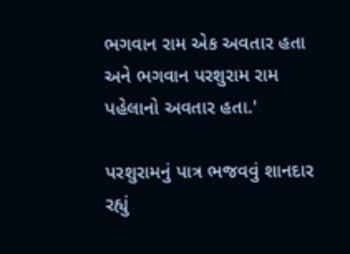ભગવાન રામ એક અવતાર હતા અને ભગવાન પરશુરામ રામ પહેલાનો અવતાર હતા.'

પરશુરામનું પાત્ર ભજવવું શાનદાર રહ્યું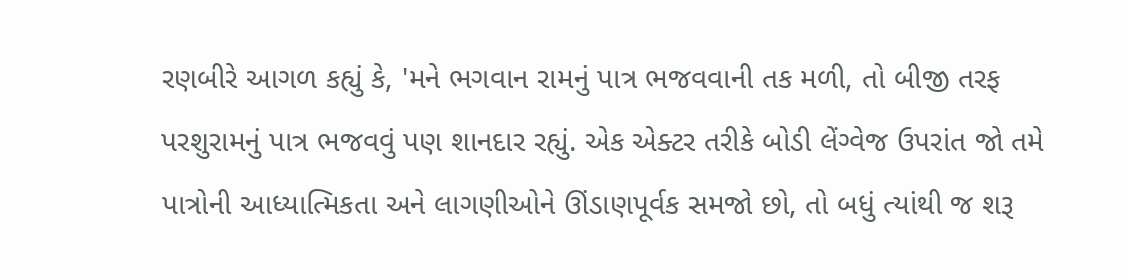રણબીરે આગળ કહ્યું કે, 'મને ભગવાન રામનું પાત્ર ભજવવાની તક મળી, તો બીજી તરફ પરશુરામનું પાત્ર ભજવવું પણ શાનદાર રહ્યું. એક એક્ટર તરીકે બોડી લેંગ્વેજ ઉપરાંત જો તમે પાત્રોની આધ્યાત્મિકતા અને લાગણીઓને ઊંડાણપૂર્વક સમજો છો, તો બધું ત્યાંથી જ શરૂ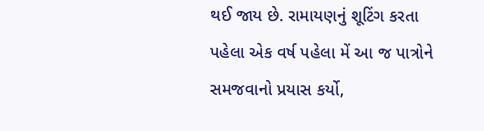થઈ જાય છે. રામાયણનું શૂટિંગ કરતા પહેલા એક વર્ષ પહેલા મેં આ જ પાત્રોને સમજવાનો પ્રયાસ કર્યો,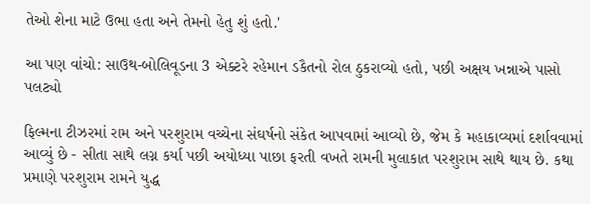તેઓ શેના માટે ઉભા હતા અને તેમનો હેતુ શું હતો.'

આ પણ વાંચો: સાઉથ-બોલિવૂડના 3 એક્ટરે રહેમાન ડકૈતનો રોલ ઠુકરાવ્યો હતો, પછી અક્ષય ખન્નાએ પાસો પલટ્યો

ફિલ્મના ટીઝરમાં રામ અને પરશુરામ વચ્ચેના સંઘર્ષનો સંકેત આપવામાં આવ્યો છે, જેમ કે મહાકાવ્યમાં દર્શાવવામાં આવ્યું છે - સીતા સાથે લગ્ન કર્યા પછી અયોધ્યા પાછા ફરતી વખતે રામની મુલાકાત પરશુરામ સાથે થાય છે. કથા પ્રમાણે પરશુરામ રામને યુદ્ધ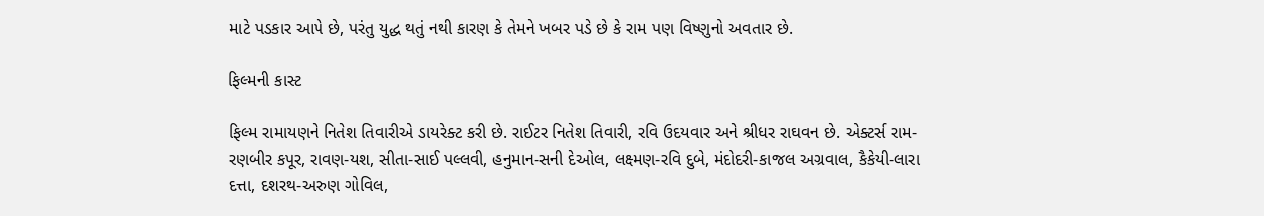માટે પડકાર આપે છે, પરંતુ યુદ્ધ થતું નથી કારણ કે તેમને ખબર પડે છે કે રામ પણ વિષ્ણુનો અવતાર છે.

ફિલ્મની કાસ્ટ

ફિલ્મ રામાયણને નિતેશ તિવારીએ ડાયરેક્ટ કરી છે. રાઈટર નિતેશ તિવારી, રવિ ઉદયવાર અને શ્રીધર રાઘવન છે. એક્ટર્સ રામ-રણબીર કપૂર, રાવણ-યશ, સીતા-સાઈ પલ્લવી, હનુમાન-સની દેઓલ, લક્ષ્મણ-રવિ દુબે, મંદોદરી-કાજલ અગ્રવાલ, કૈકેયી-લારા દત્તા, દશરથ-અરુણ ગોવિલ,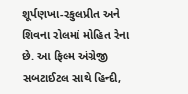શૂર્પણખા-રકુલપ્રીત અને શિવના રોલમાં મોહિત રેના છે. આ ફિલ્મ અંગ્રેજી સબટાઈટલ સાથે હિન્દી,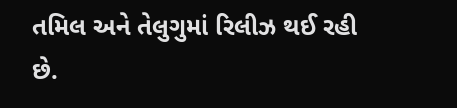તમિલ અને તેલુગુમાં રિલીઝ થઈ રહી છે.